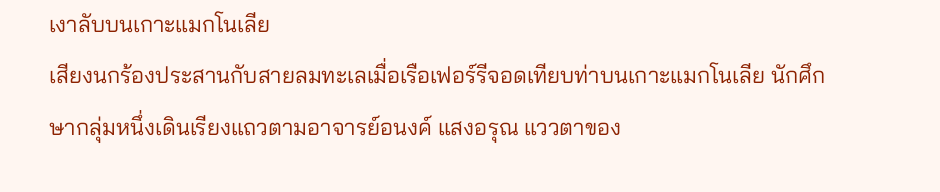เงาลับบนเกาะแมกโนเลีย
เสียงนกร้องประสานกับสายลมทะเลเมื่อเรือเฟอร์รีจอดเทียบท่าบนเกาะแมกโนเลีย นักศึกษากลุ่มหนึ่งเดินเรียงแถวตามอาจารย์อนงค์ แสงอรุณ แววตาของ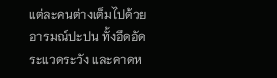แต่ละคนต่างเต็มไปด้วยอารมณ์ปะปน ทั้งอึดอัด ระแวดระวัง และคาดห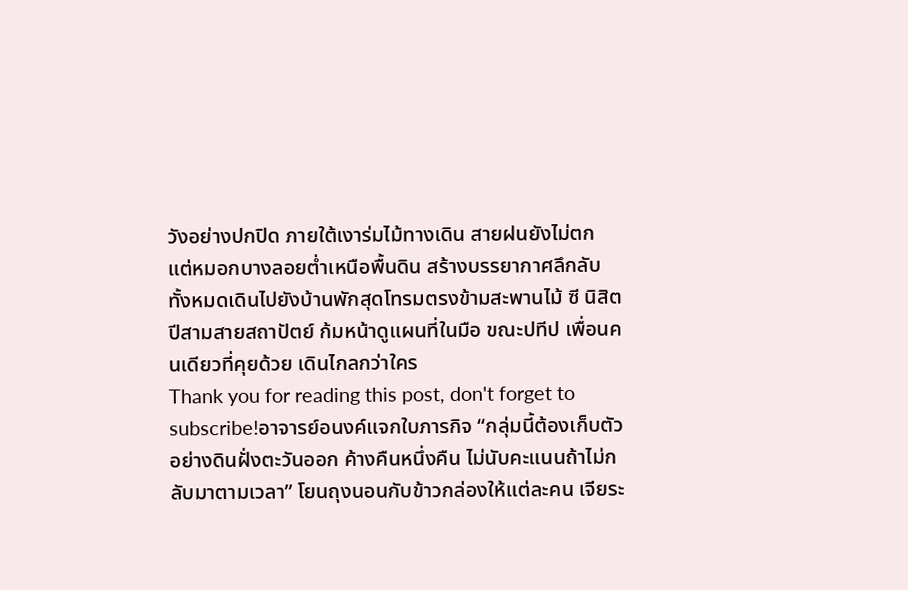วังอย่างปกปิด ภายใต้เงาร่มไม้ทางเดิน สายฝนยังไม่ตก แต่หมอกบางลอยต่ำเหนือพื้นดิน สร้างบรรยากาศลึกลับ ทั้งหมดเดินไปยังบ้านพักสุดโทรมตรงข้ามสะพานไม้ ซี นิสิตปีสามสายสถาปัตย์ ก้มหน้าดูแผนที่ในมือ ขณะปทีป เพื่อนคนเดียวที่คุยด้วย เดินไกลกว่าใคร
Thank you for reading this post, don't forget to subscribe!อาจารย์อนงค์แจกใบภารกิจ “กลุ่มนี้ต้องเก็บตัวอย่างดินฝั่งตะวันออก ค้างคืนหนึ่งคืน ไม่นับคะแนนถ้าไม่กลับมาตามเวลา” โยนถุงนอนกับข้าวกล่องให้แต่ละคน เจียระ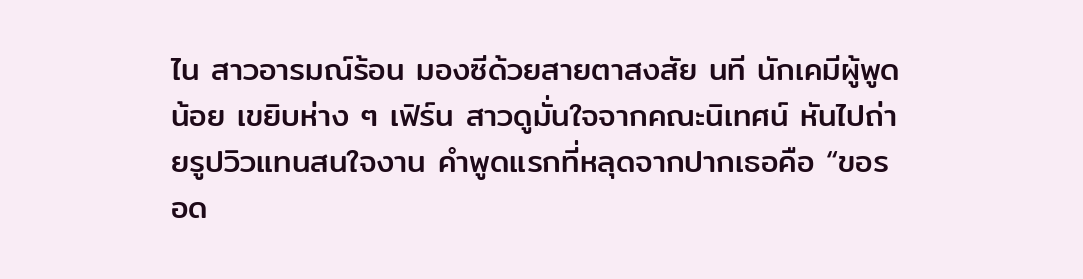ไน สาวอารมณ์ร้อน มองซีด้วยสายตาสงสัย นที นักเคมีผู้พูดน้อย เขยิบห่าง ๆ เฟิร์น สาวดูมั่นใจจากคณะนิเทศน์ หันไปถ่ายรูปวิวแทนสนใจงาน คำพูดแรกที่หลุดจากปากเธอคือ “ขอรอด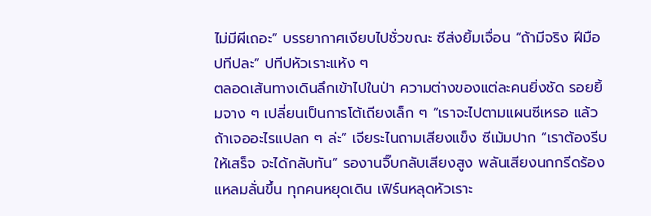ไม่มีผีเถอะ” บรรยากาศเงียบไปชั่วขณะ ซีส่งยิ้มเจื่อน “ถ้ามีจริง ฝีมือปทีปละ” ปทีปหัวเราะแห้ง ๆ
ตลอดเส้นทางเดินลึกเข้าไปในป่า ความต่างของแต่ละคนยิ่งชัด รอยยิ้มจาง ๆ เปลี่ยนเป็นการโต้เถียงเล็ก ๆ “เราจะไปตามแผนซีเหรอ แล้วถ้าเจออะไรแปลก ๆ ล่ะ” เจียระไนถามเสียงแข็ง ซีเม้มปาก “เราต้องรีบให้เสร็จ จะได้กลับทัน” รองานจิ๊บกลับเสียงสูง พลันเสียงนกกรีดร้องแหลมลั่นขึ้น ทุกคนหยุดเดิน เฟิร์นหลุดหัวเราะ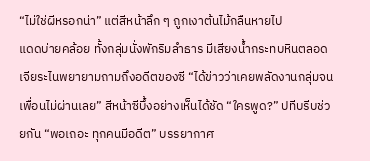“ไม่ใช่ผีหรอกน่า” แต่สีหน้าลึก ๆ ถูกเงาต้นไม้กลืนหายไป
แดดบ่ายคล้อย ทั้งกลุ่มนั่งพักริมลำธาร มีเสียงน้ำกระทบหินตลอด เจียระไนพยายามถามถึงอดีตของซี “ได้ข่าวว่าเคยพลัดงานกลุ่มจนเพื่อนไม่ผ่านเลย” สีหน้าซีบึ้งอย่างเห็นได้ชัด “ใครพูด?” ปทีบรีบช่วยกัน “พอเถอะ ทุกคนมีอดีต” บรรยากาศ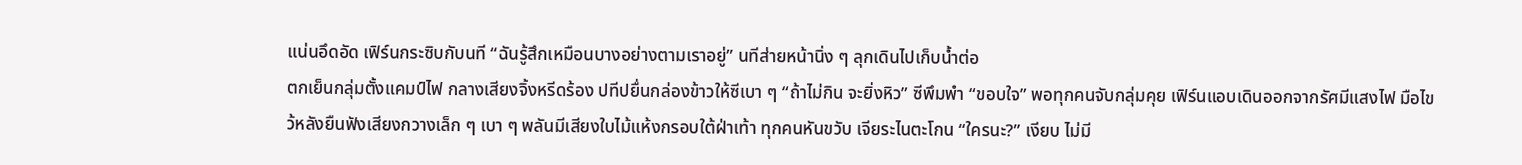แน่นอึดอัด เฟิร์นกระซิบกับนที “ฉันรู้สึกเหมือนบางอย่างตามเราอยู่” นทีส่ายหน้านิ่ง ๆ ลุกเดินไปเก็บน้ำต่อ
ตกเย็นกลุ่มตั้งแคมป์ไฟ กลางเสียงจิ้งหรีดร้อง ปทีปยื่นกล่องข้าวให้ซีเบา ๆ “ถ้าไม่กิน จะยิ่งหิว” ซีพึมพำ “ขอบใจ” พอทุกคนจับกลุ่มคุย เฟิร์นแอบเดินออกจากรัศมีแสงไฟ มือไขว้หลังยืนฟังเสียงกวางเล็ก ๆ เบา ๆ พลันมีเสียงใบไม้แห้งกรอบใต้ฝ่าเท้า ทุกคนหันขวับ เจียระไนตะโกน “ใครนะ?” เงียบ ไม่มี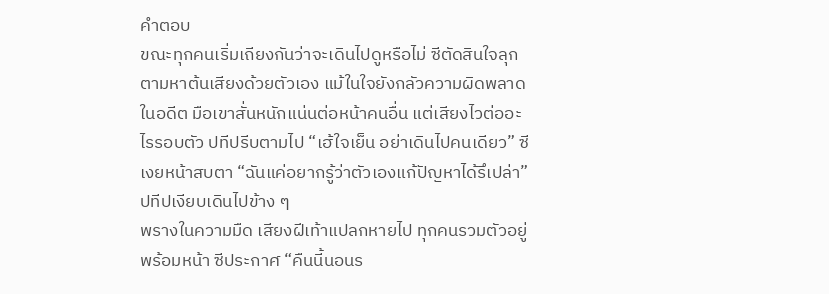คำตอบ
ขณะทุกคนเริ่มเถียงกันว่าจะเดินไปดูหรือไม่ ซีตัดสินใจลุกตามหาต้นเสียงด้วยตัวเอง แม้ในใจยังกลัวความผิดพลาดในอดีต มือเขาสั่นหนักแน่นต่อหน้าคนอื่น แต่เสียงไวต่ออะไรรอบตัว ปทีปรีบตามไป “เฮ้ใจเย็น อย่าเดินไปคนเดียว” ซีเงยหน้าสบตา “ฉันแค่อยากรู้ว่าตัวเองแก้ปัญหาได้รึเปล่า” ปทีปเงียบเดินไปข้าง ๆ
พรางในความมืด เสียงฝีเท้าแปลกหายไป ทุกคนรวมตัวอยู่พร้อมหน้า ซีประกาศ “คืนนี้นอนร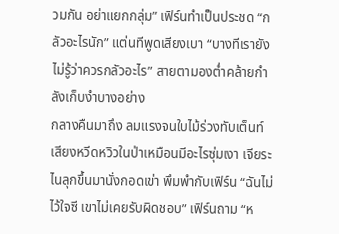วมกัน อย่าแยกกลุ่ม” เฟิร์นทำเป็นประชด “กลัวอะไรนัก” แต่นทีพูดเสียงเบา “บางทีเรายังไม่รู้ว่าควรกลัวอะไร” สายตามองต่ำคล้ายกำลังเก็บงำบางอย่าง
กลางคืนมาถึง ลมแรงจนใบไม้ร่วงทับเต็นท์ เสียงหวีดหวิวในป่าเหมือนมีอะไรซุ่มเงา เจียระไนลุกขึ้นมานั่งกอดเข่า พึมพำกับเฟิร์น “ฉันไม่ไว้ใจซี เขาไม่เคยรับผิดชอบ” เฟิร์นถาม “ห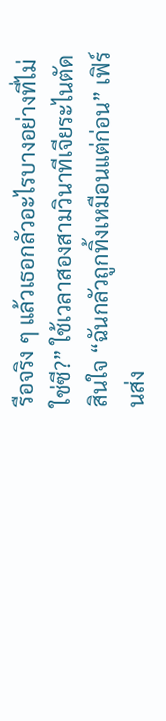รือจริง ๆ แล้วเธอกลัวอะไรบางอย่างที่ไม่ใช่ซี?” ใช้เวลาสองสามวินาทีเจียระไนตัดสินใจ “ฉันกลัวถูกทิ้งเหมือนแต่ก่อน” เฟิร์นส่ง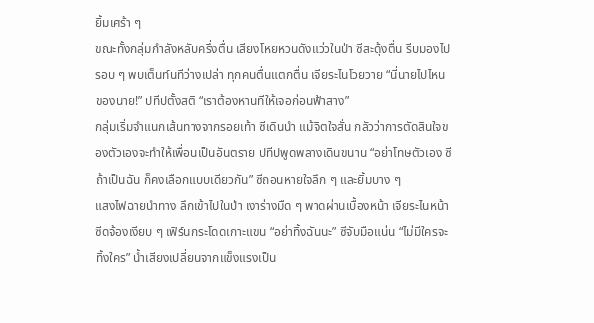ยิ้มเศร้า ๆ
ขณะทั้งกลุ่มกำลังหลับครึ่งตื่น เสียงโหยหวนดังแว่วในป่า ซีสะดุ้งตื่น รีบมองไปรอบ ๆ พบเต็นท์นทีว่างเปล่า ทุกคนตื่นแตกตื่น เจียระไนโวยวาย “นี่นายไปไหนของนาย!” ปทีปตั้งสติ “เราต้องหานทีให้เจอก่อนฟ้าสาง”
กลุ่มเริ่มจำแนกเส้นทางจากรอยเท้า ซีเดินนำ แม้จิตใจสั่น กลัวว่าการตัดสินใจของตัวเองจะทำให้เพื่อนเป็นอันตราย ปทีปพูดพลางเดินขนาน “อย่าโทษตัวเอง ซี ถ้าเป็นฉัน ก็คงเลือกแบบเดียวกัน” ซีถอนหายใจลึก ๆ และยิ้มบาง ๆ
แสงไฟฉายนำทาง ลึกเข้าไปในป่า เงาร่างมืด ๆ พาดผ่านเบื้องหน้า เจียระไนหน้าซีดจ้องเงียบ ๆ เฟิร์นกระโดดเกาะแขน “อย่าทิ้งฉันนะ” ซีจับมือแน่น “ไม่มีใครจะทิ้งใคร” น้ำเสียงเปลี่ยนจากแข็งแรงเป็น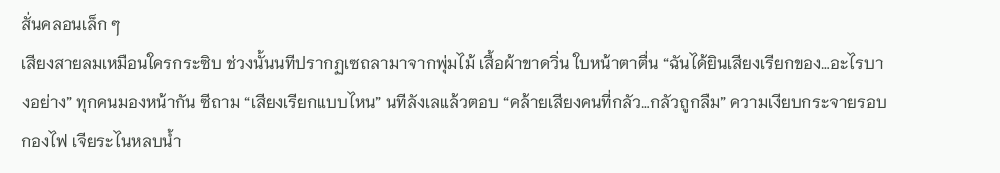สั่นคลอนเล็ก ๆ
เสียงสายลมเหมือนใครกระซิบ ช่วงนั้นนทีปรากฏเซถลามาจากพุ่มไม้ เสื้อผ้าขาดวิ่น ใบหน้าตาตื่น “ฉันได้ยินเสียงเรียกของ…อะไรบางอย่าง” ทุกคนมองหน้ากัน ซีถาม “เสียงเรียกแบบไหน” นทีลังเลแล้วตอบ “คล้ายเสียงคนที่กลัว…กลัวถูกลืม” ความเงียบกระจายรอบกองไฟ เจียระไนหลบน้ำ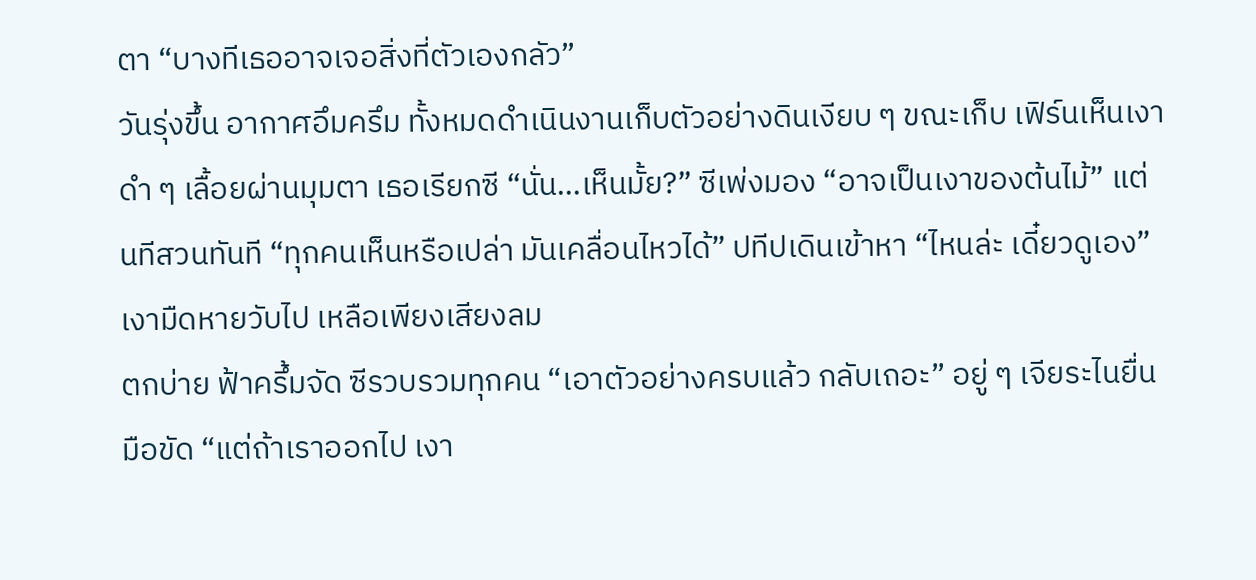ตา “บางทีเธออาจเจอสิ่งที่ตัวเองกลัว”
วันรุ่งขึ้น อากาศอึมครึม ทั้งหมดดำเนินงานเก็บตัวอย่างดินเงียบ ๆ ขณะเก็บ เฟิร์นเห็นเงาดำ ๆ เลื้อยผ่านมุมตา เธอเรียกซี “นั่น…เห็นมั้ย?” ซีเพ่งมอง “อาจเป็นเงาของต้นไม้” แต่นทีสวนทันที “ทุกคนเห็นหรือเปล่า มันเคลื่อนไหวได้” ปทีปเดินเข้าหา “ไหนล่ะ เดี๋ยวดูเอง” เงามืดหายวับไป เหลือเพียงเสียงลม
ตกบ่าย ฟ้าครึ้มจัด ซีรวบรวมทุกคน “เอาตัวอย่างครบแล้ว กลับเถอะ” อยู่ ๆ เจียระไนยื่นมือขัด “แต่ถ้าเราออกไป เงา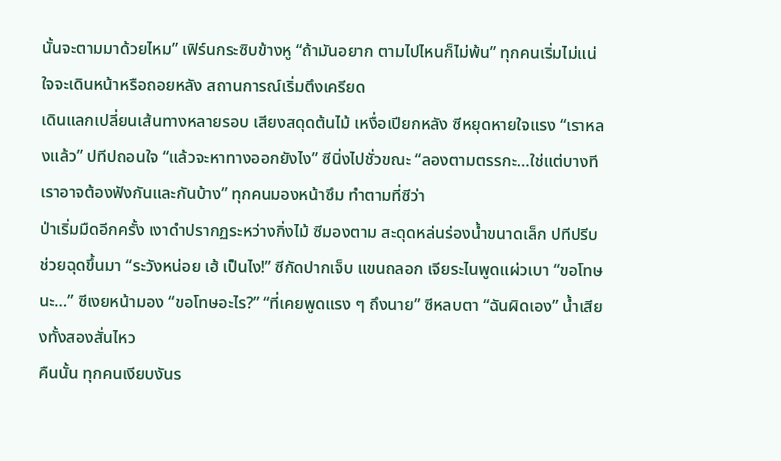นั้นจะตามมาด้วยไหม” เฟิร์นกระซิบข้างหู “ถ้ามันอยาก ตามไปไหนก็ไม่พ้น” ทุกคนเริ่มไม่แน่ใจจะเดินหน้าหรือถอยหลัง สถานการณ์เริ่มตึงเครียด
เดินแลกเปลี่ยนเส้นทางหลายรอบ เสียงสดุดต้นไม้ เหงื่อเปียกหลัง ซีหยุดหายใจแรง “เราหลงแล้ว” ปทีปถอนใจ “แล้วจะหาทางออกยังไง” ซีนิ่งไปชั่วขณะ “ลองตามตรรกะ…ใช่แต่บางทีเราอาจต้องฟังกันและกันบ้าง” ทุกคนมองหน้าซึม ทำตามที่ซีว่า
ป่าเริ่มมืดอีกครั้ง เงาดำปรากฏระหว่างกิ่งไม้ ซีมองตาม สะดุดหล่นร่องน้ำขนาดเล็ก ปทีปรีบช่วยฉุดขึ้นมา “ระวังหน่อย เฮ้ เป็นไง!” ซีกัดปากเจ็บ แขนถลอก เจียระไนพูดแผ่วเบา “ขอโทษนะ…” ซีเงยหน้ามอง “ขอโทษอะไร?” “ที่เคยพูดแรง ๆ ถึงนาย” ซีหลบตา “ฉันผิดเอง” น้ำเสียงทั้งสองสั่นไหว
คืนนั้น ทุกคนเงียบงันร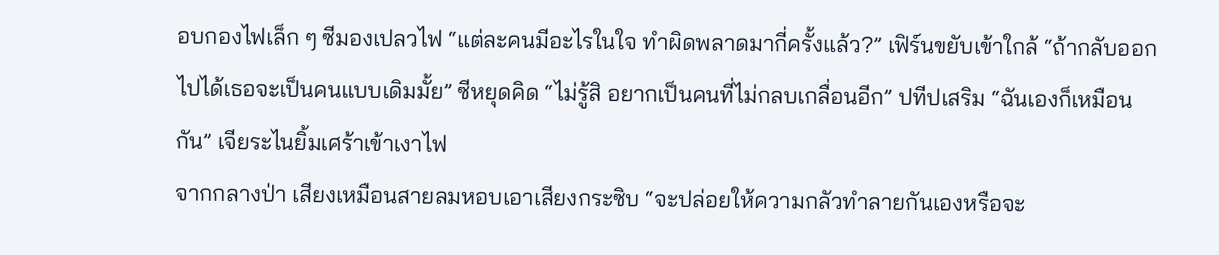อบกองไฟเล็ก ๆ ซีมองเปลวไฟ “แต่ละคนมีอะไรในใจ ทำผิดพลาดมากี่ครั้งแล้ว?” เฟิร์นขยับเข้าใกล้ “ถ้ากลับออกไปได้เธอจะเป็นคนแบบเดิมมั้ย” ซีหยุดคิด “ไม่รู้สิ อยากเป็นคนที่ไม่กลบเกลื่อนอีก” ปทีปเสริม “ฉันเองก็เหมือนกัน” เจียระไนยิ้มเศร้าเข้าเงาไฟ
จากกลางป่า เสียงเหมือนสายลมหอบเอาเสียงกระซิบ “จะปล่อยให้ความกลัวทำลายกันเองหรือจะ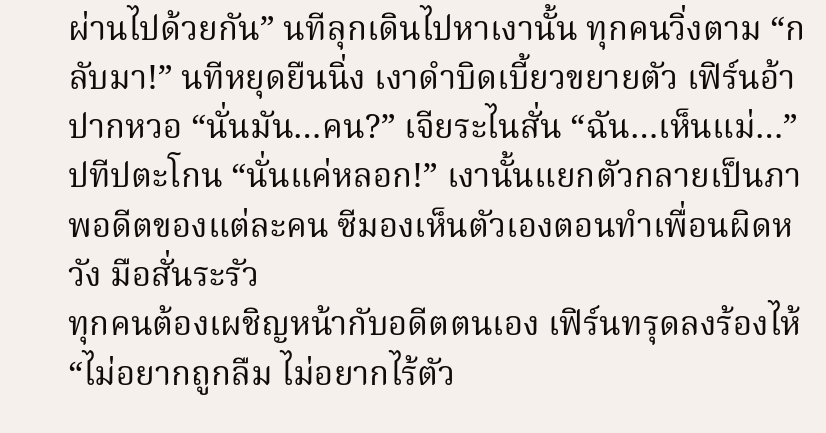ผ่านไปด้วยกัน” นทีลุกเดินไปหาเงานั้น ทุกคนวิ่งตาม “กลับมา!” นทีหยุดยืนนิ่ง เงาดำบิดเบี้ยวขยายตัว เฟิร์นอ้าปากหวอ “นั่นมัน…คน?” เจียระไนสั่น “ฉัน…เห็นแม่…” ปทีปตะโกน “นั่นแค่หลอก!” เงานั้นแยกตัวกลายเป็นภาพอดีตของแต่ละคน ซีมองเห็นตัวเองตอนทำเพื่อนผิดหวัง มือสั่นระรัว
ทุกคนต้องเผชิญหน้ากับอดีตตนเอง เฟิร์นทรุดลงร้องไห้ “ไม่อยากถูกลืม ไม่อยากไร้ตัว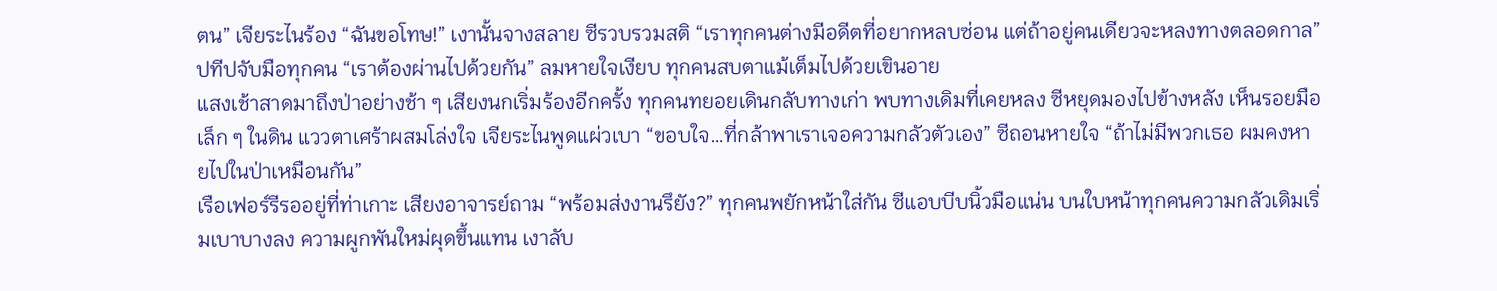ตน” เจียระไนร้อง “ฉันขอโทษ!” เงานั้นจางสลาย ซีรวบรวมสติ “เราทุกคนต่างมีอดีตที่อยากหลบซ่อน แต่ถ้าอยู่คนเดียวจะหลงทางตลอดกาล” ปทีปจับมือทุกคน “เราต้องผ่านไปด้วยกัน” ลมหายใจเงียบ ทุกคนสบตาแม้เต็มไปด้วยเขินอาย
แสงเช้าสาดมาถึงป่าอย่างช้า ๆ เสียงนกเริ่มร้องอีกครั้ง ทุกคนทยอยเดินกลับทางเก่า พบทางเดิมที่เคยหลง ซีหยุดมองไปข้างหลัง เห็นรอยมือเล็ก ๆ ในดิน แววตาเศร้าผสมโล่งใจ เจียระไนพูดแผ่วเบา “ขอบใจ…ที่กล้าพาเราเจอความกลัวตัวเอง” ซีถอนหายใจ “ถ้าไม่มีพวกเธอ ผมคงหายไปในป่าเหมือนกัน”
เรือเฟอร์รีรออยู่ที่ท่าเกาะ เสียงอาจารย์ถาม “พร้อมส่งงานรึยัง?” ทุกคนพยักหน้าใส่กัน ซีแอบบีบนิ้วมือแน่น บนใบหน้าทุกคนความกลัวเดิมเริ่มเบาบางลง ความผูกพันใหม่ผุดขึ้นแทน เงาลับ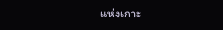แห่งเกาะ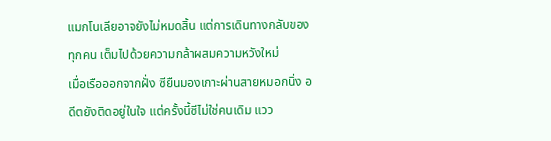แมกโนเลียอาจยังไม่หมดสิ้น แต่การเดินทางกลับของทุกคน เต็มไปด้วยความกล้าผสมความหวังใหม่
เมื่อเรือออกจากฝั่ง ซียืนมองเกาะผ่านสายหมอกนิ่ง อดีตยังติดอยู่ในใจ แต่ครั้งนี้ซีไม่ใช่คนเดิม แวว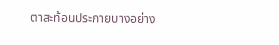ตาสะท้อนประกายบางอย่าง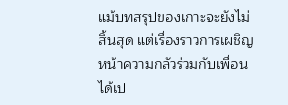แม้บทสรุปของเกาะจะยังไม่สิ้นสุด แต่เรื่องราวการเผชิญหน้าความกลัวร่วมกับเพื่อน ได้เป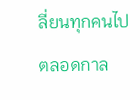ลี่ยนทุกคนไปตลอดกาล